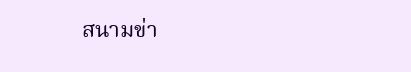สนามข่า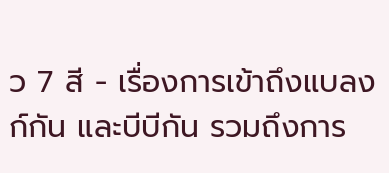ว 7 สี - เรื่องการเข้าถึงแบลงก์กัน และบีบีกัน รวมถึงการ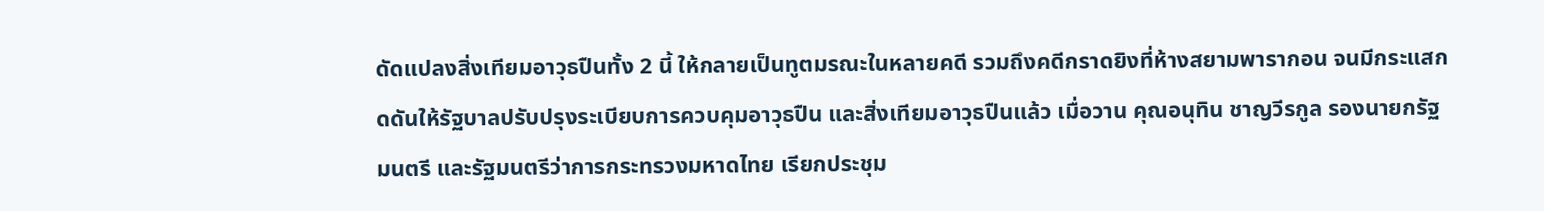ดัดแปลงสิ่งเทียมอาวุธปืนทั้ง 2 นี้ ให้กลายเป็นทูตมรณะในหลายคดี รวมถึงคดีกราดยิงที่ห้างสยามพารากอน จนมีกระแสกดดันให้รัฐบาลปรับปรุงระเบียบการควบคุมอาวุธปืน และสิ่งเทียมอาวุธปืนแล้ว เมื่อวาน คุณอนุทิน ชาญวีรกูล รองนายกรัฐมนตรี และรัฐมนตรีว่าการกระทรวงมหาดไทย เรียกประชุม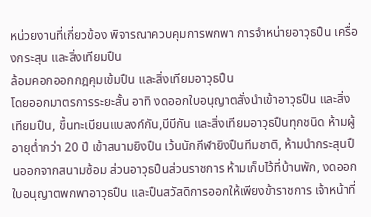หน่วยงานที่เกี่ยวข้อง พิจารณาควบคุมการพกพา การจำหน่ายอาวุธปืน เครื่องกระสุน และสิ่งเทียมปืน
ล้อมคอกออกกฎคุมเข้มปืน และสิ่งเทียมอาวุธปืน
โดยออกมาตรการระยะสั้น อาทิ งดออกใบอนุญาตสั่งนำเข้าอาวุธปืน และสิ่งเทียมปืน, ขึ้นทะเบียนแบลงก์กัน,บีบีกัน และสิ่งเทียมอาวุธปืนทุกชนิด ห้ามผู้อายุต่ำกว่า 20 ปี เข้าสนามยิงปืน เว้นนักกีฬายิงปืนทีมชาติ, ห้ามนำกระสุนปืนออกจากสนามซ้อม ส่วนอาวุธปืนส่วนราชการ ห้ามเก็บไว้ที่บ้านพัก, งดออกใบอนุญาตพกพาอาวุธปืน และปืนสวัสดิการออกให้เพียงข้าราชการ เจ้าหน้าที่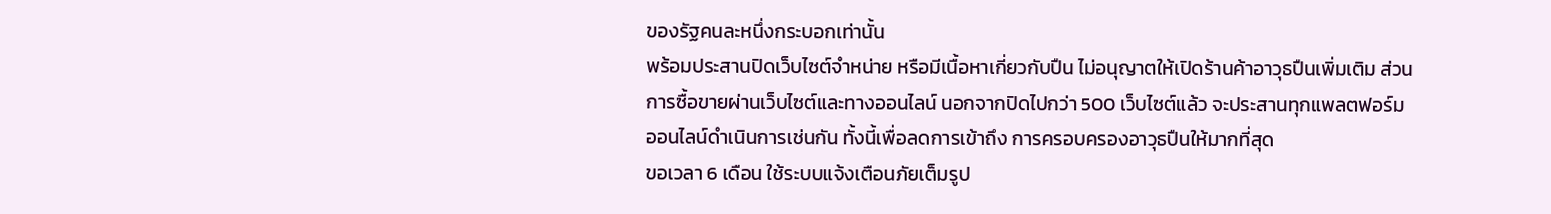ของรัฐคนละหนึ่งกระบอกเท่านั้น
พร้อมประสานปิดเว็บไซต์จำหน่าย หรือมีเนื้อหาเกี่ยวกับปืน ไม่อนุญาตให้เปิดร้านค้าอาวุธปืนเพิ่มเติม ส่วนการซื้อขายผ่านเว็บไซต์และทางออนไลน์ นอกจากปิดไปกว่า 500 เว็บไซต์แล้ว จะประสานทุกแพลตฟอร์มออนไลน์ดำเนินการเช่นกัน ทั้งนี้เพื่อลดการเข้าถึง การครอบครองอาวุธปืนให้มากที่สุด
ขอเวลา 6 เดือน ใช้ระบบแจ้งเตือนภัยเต็มรูป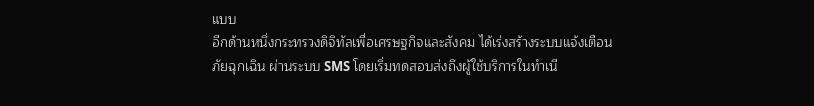แบบ
อีกด้านหนึ่งกระทรวงดิจิทัลเพื่อเศรษฐกิจและสังคม ได้เร่งสร้างระบบแจ้งเตือนภัยฉุกเฉิน ผ่านระบบ SMS โดยเริ่มทดสอบส่งถึงผู้ใช้บริการในทำเนี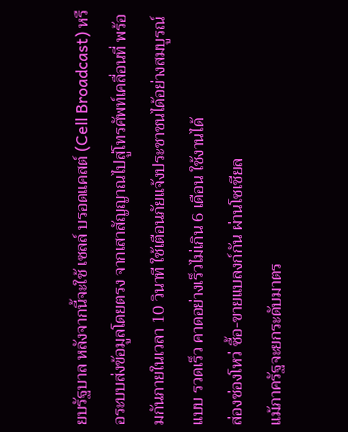ยบรัฐบาล หลังจากนี้จะใช้ เซลล์ บรอดแคสต์ (Cell Broadcast) หรือระบบส่งข้อมูลโดยตรง จากเสาสัญญาณไปสู่โทรศัพท์เคลื่อนที่ พร้อมกันภายในเวลา 10 วินาที ใช้เตือนภัยแจ้งประชาชนได้อย่างสมบูรณ์แบบ รวดเร็ว คาดอย่างเร็วไม่เกิน 6 เดือน ใช้งานได้
ส่องช่องโหว่ ซื้อ-ขายแบลงก์กัน ผ่านโซเชียล
แม้ภาครัฐจะยกระดับมาตร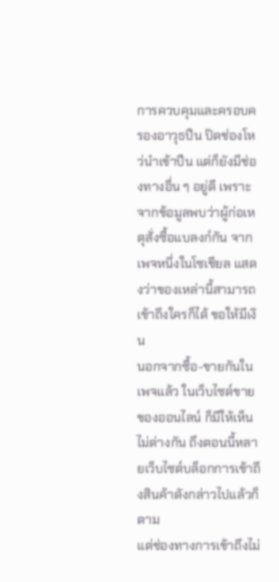การควบคุมและครอบครองอาวุธปืน ปิดช่องโหว่นำเข้าปืน แต่ก็ยังมีช่องทางอื่น ๆ อยู่ดี เพราะจากข้อมูลพบว่าผู้ก่อเหตุสั่งซื้อแบลงก์กัน จากเพจหนึ่งในโซเชียล แสดงว่าของเหล่านี้สามารถเข้าถึงใครก็ได้ ขอให้มีเงิน
นอกจากซื้อ-ขายกันในเพจแล้ว ในเว็บไซต์ขายของออนไลน์ ก็มีให้เห็นไม่ต่างกัน ถึงตอนนี้หลายเว็บไซต์บล็อกการเข้าถึงสินค้าดังกล่าวไปแล้วก็ตาม
แต่ช่องทางการเข้าถึงไม่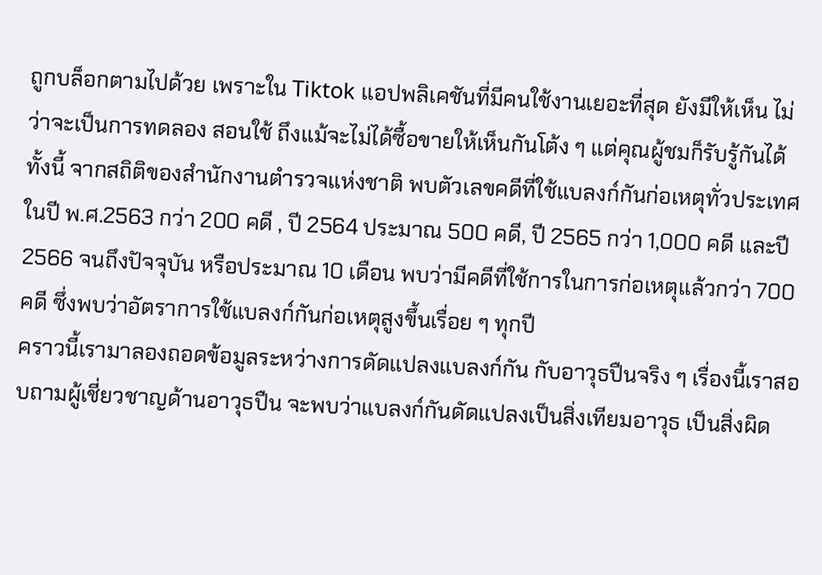ถูกบล็อกตามไปด้วย เพราะใน Tiktok แอปพลิเคชันที่มีคนใช้งานเยอะที่สุด ยังมีให้เห็น ไม่ว่าจะเป็นการทดลอง สอนใช้ ถึงแม้จะไม่ได้ซื้อขายให้เห็นกันโต้ง ๆ แต่คุณผู้ชมก็รับรู้กันได้
ทั้งนี้ จากสถิติของสำนักงานตำรวจแห่งชาติ พบตัวเลขคดีที่ใช้แบลงก์กันก่อเหตุทั่วประเทศ ในปี พ.ศ.2563 กว่า 200 คดี , ปี 2564 ประมาณ 500 คดี, ปี 2565 กว่า 1,000 คดี และปี 2566 จนถึงปัจจุบัน หรือประมาณ 10 เดือน พบว่ามีคดีที่ใช้การในการก่อเหตุแล้วกว่า 700 คดี ซึ่งพบว่าอัตราการใช้แบลงก์กันก่อเหตุสูงขึ้นเรื่อย ๆ ทุกปี
คราวนี้เรามาลองถอดข้อมูลระหว่างการดัดแปลงแบลงก์กัน กับอาวุธปืนจริง ๆ เรื่องนี้เราสอบถามผู้เชี่ยวชาญด้านอาวุธปืน จะพบว่าแบลงก์กันดัดแปลงเป็นสิ่งเทียมอาวุธ เป็นสิ่งผิด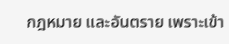กฎหมาย และอันตราย เพราะเข้า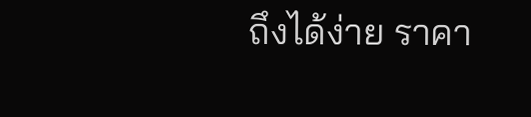ถึงได้ง่าย ราคา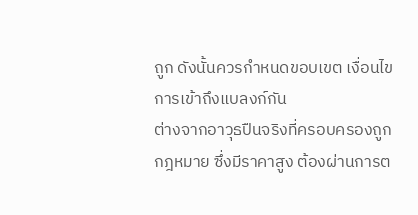ถูก ดังนั้นควรกำหนดขอบเขต เงื่อนไขการเข้าถึงแบลงก์กัน
ต่างจากอาวุธปืนจริงที่ครอบครองถูกกฎหมาย ซึ่งมีราคาสูง ต้องผ่านการต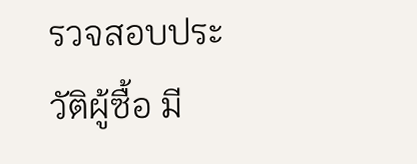รวจสอบประวัติผู้ซื้อ มี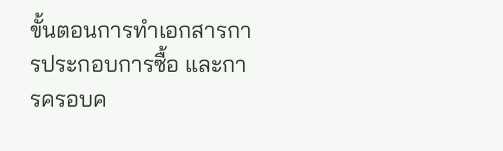ขั้นตอนการทำเอกสารการประกอบการซื้อ และการครอบค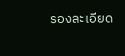รองละเอียด